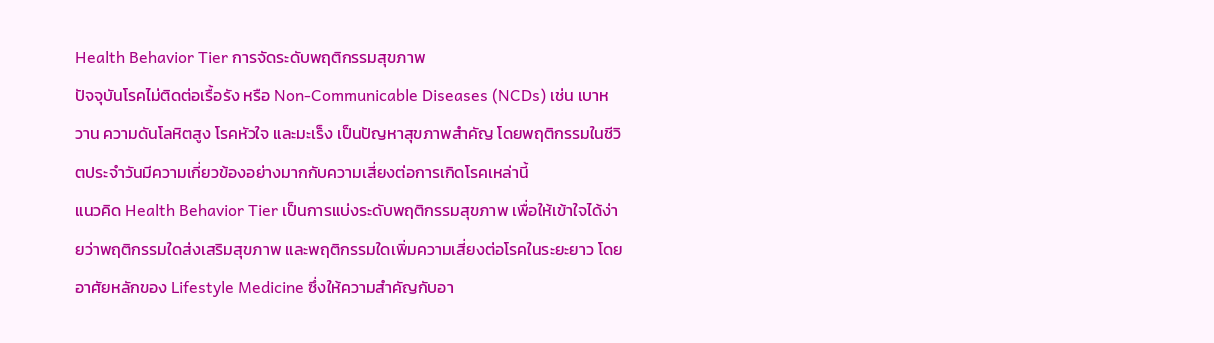Health Behavior Tier การจัดระดับพฤติกรรมสุขภาพ
ปัจจุบันโรคไม่ติดต่อเรื้อรัง หรือ Non-Communicable Diseases (NCDs) เช่น เบาหวาน ความดันโลหิตสูง โรคหัวใจ และมะเร็ง เป็นปัญหาสุขภาพสำคัญ โดยพฤติกรรมในชีวิตประจำวันมีความเกี่ยวข้องอย่างมากกับความเสี่ยงต่อการเกิดโรคเหล่านี้
แนวคิด Health Behavior Tier เป็นการแบ่งระดับพฤติกรรมสุขภาพ เพื่อให้เข้าใจได้ง่ายว่าพฤติกรรมใดส่งเสริมสุขภาพ และพฤติกรรมใดเพิ่มความเสี่ยงต่อโรคในระยะยาว โดยอาศัยหลักของ Lifestyle Medicine ซึ่งให้ความสำคัญกับอา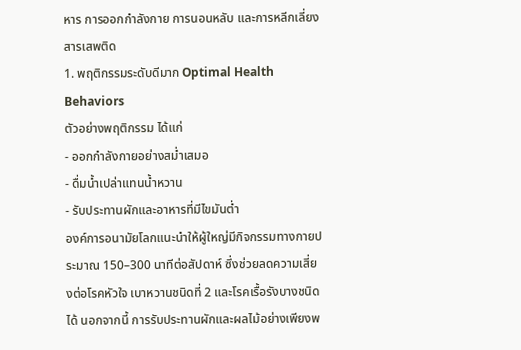หาร การออกกำลังกาย การนอนหลับ และการหลีกเลี่ยงสารเสพติด
1. พฤติกรรมระดับดีมาก Optimal Health Behaviors
ตัวอย่างพฤติกรรม ได้แก่
- ออกกำลังกายอย่างสม่ำเสมอ
- ดื่มน้ำเปล่าแทนน้ำหวาน
- รับประทานผักและอาหารที่มีไขมันต่ำ
องค์การอนามัยโลกแนะนำให้ผู้ใหญ่มีกิจกรรมทางกายประมาณ 150–300 นาทีต่อสัปดาห์ ซึ่งช่วยลดความเสี่ยงต่อโรคหัวใจ เบาหวานชนิดที่ 2 และโรคเรื้อรังบางชนิดได้ นอกจากนี้ การรับประทานผักและผลไม้อย่างเพียงพ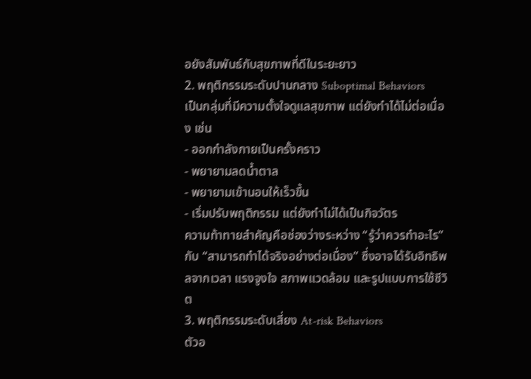อยังสัมพันธ์กับสุขภาพที่ดีในระยะยาว
2. พฤติกรรมระดับปานกลาง Suboptimal Behaviors
เป็นกลุ่มที่มีความตั้งใจดูแลสุขภาพ แต่ยังทำได้ไม่ต่อเนื่อง เช่น
- ออกกำลังกายเป็นครั้งคราว
- พยายามลดน้ำตาล
- พยายามเข้านอนให้เร็วขึ้น
- เริ่มปรับพฤติกรรม แต่ยังทำไม่ได้เป็นกิจวัตร
ความท้าทายสำคัญคือช่องว่างระหว่าง “รู้ว่าควรทำอะไร” กับ “สามารถทำได้จริงอย่างต่อเนื่อง” ซึ่งอาจได้รับอิทธิพลจากเวลา แรงจูงใจ สภาพแวดล้อม และรูปแบบการใช้ชีวิต
3. พฤติกรรมระดับเสี่ยง At-risk Behaviors
ตัวอ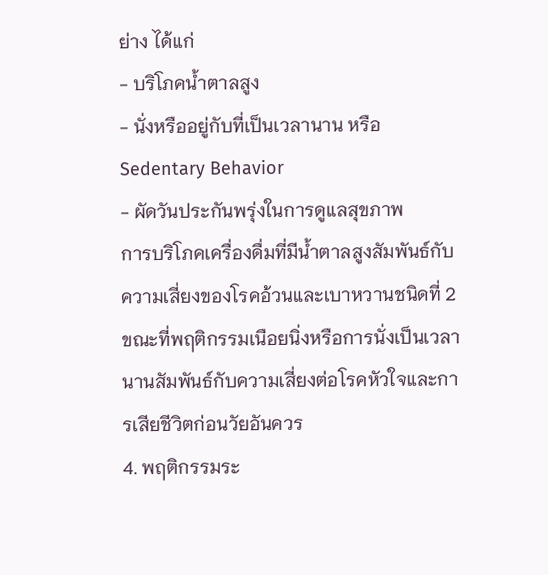ย่าง ได้แก่
- บริโภคน้ำตาลสูง
- นั่งหรืออยู่กับที่เป็นเวลานาน หรือ Sedentary Behavior
- ผัดวันประกันพรุ่งในการดูแลสุขภาพ
การบริโภคเครื่องดื่มที่มีน้ำตาลสูงสัมพันธ์กับความเสี่ยงของโรคอ้วนและเบาหวานชนิดที่ 2 ขณะที่พฤติกรรมเนือยนิ่งหรือการนั่งเป็นเวลานานสัมพันธ์กับความเสี่ยงต่อโรคหัวใจและการเสียชีวิตก่อนวัยอันควร
4. พฤติกรรมระ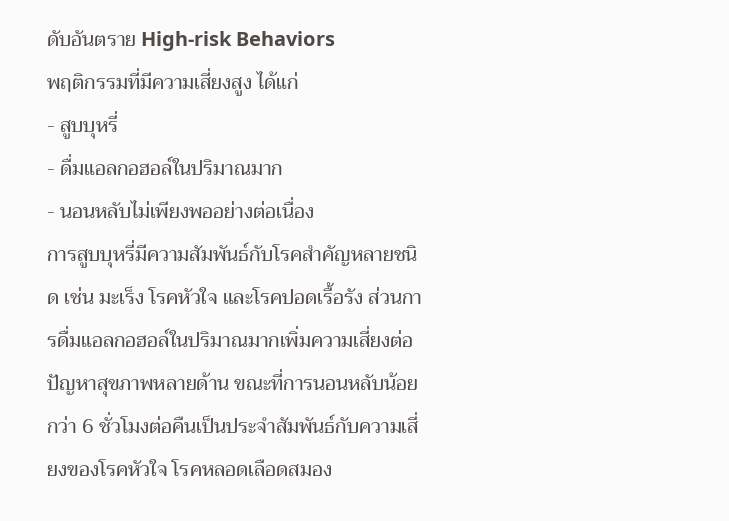ดับอันตราย High-risk Behaviors
พฤติกรรมที่มีความเสี่ยงสูง ได้แก่
- สูบบุหรี่
- ดื่มแอลกอฮอล์ในปริมาณมาก
- นอนหลับไม่เพียงพออย่างต่อเนื่อง
การสูบบุหรี่มีความสัมพันธ์กับโรคสำคัญหลายชนิด เช่น มะเร็ง โรคหัวใจ และโรคปอดเรื้อรัง ส่วนการดื่มแอลกอฮอล์ในปริมาณมากเพิ่มความเสี่ยงต่อปัญหาสุขภาพหลายด้าน ขณะที่การนอนหลับน้อยกว่า 6 ชั่วโมงต่อคืนเป็นประจำสัมพันธ์กับความเสี่ยงของโรคหัวใจ โรคหลอดเลือดสมอง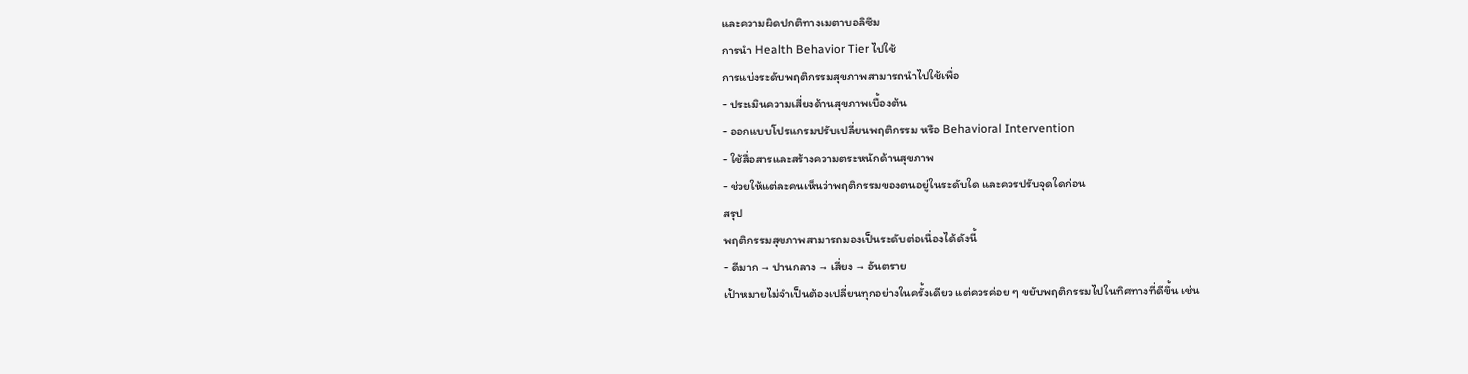และความผิดปกติทางเมตาบอลิซึม
การนำ Health Behavior Tier ไปใช้
การแบ่งระดับพฤติกรรมสุขภาพสามารถนำไปใช้เพื่อ
- ประเมินความเสี่ยงด้านสุขภาพเบื้องต้น
- ออกแบบโปรแกรมปรับเปลี่ยนพฤติกรรม หรือ Behavioral Intervention
- ใช้สื่อสารและสร้างความตระหนักด้านสุขภาพ
- ช่วยให้แต่ละคนเห็นว่าพฤติกรรมของตนอยู่ในระดับใด และควรปรับจุดใดก่อน
สรุป
พฤติกรรมสุขภาพสามารถมองเป็นระดับต่อเนื่องได้ดังนี้
- ดีมาก → ปานกลาง → เสี่ยง → อันตราย
เป้าหมายไม่จำเป็นต้องเปลี่ยนทุกอย่างในครั้งเดียว แต่ควรค่อย ๆ ขยับพฤติกรรมไปในทิศทางที่ดีขึ้น เช่น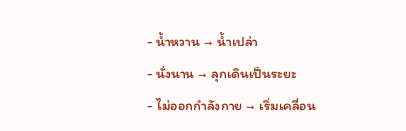- น้ำหวาน → น้ำเปล่า
- นั่งนาน → ลุกเดินเป็นระยะ
- ไม่ออกกำลังกาย → เริ่มเคลื่อน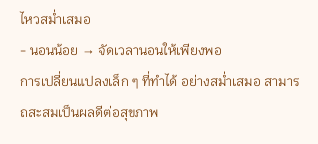ไหวสม่ำเสมอ
- นอนน้อย → จัดเวลานอนให้เพียงพอ
การเปลี่ยนแปลงเล็ก ๆ ที่ทำได้ อย่างสม่ำเสมอ สามารถสะสมเป็นผลดีต่อสุขภาพ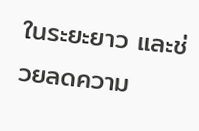ในระยะยาว และช่วยลดความ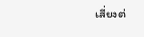เสี่ยงต่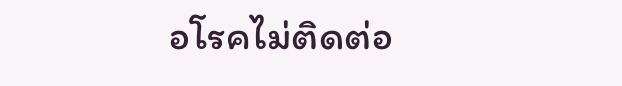อโรคไม่ติดต่อ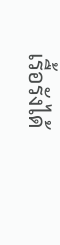เรื้อรังได้